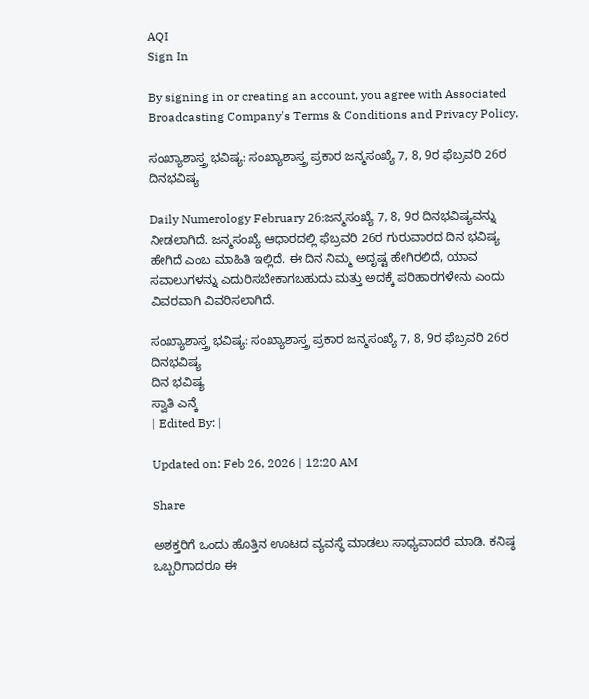AQI
Sign In

By signing in or creating an account, you agree with Associated Broadcasting Company's Terms & Conditions and Privacy Policy.

ಸಂಖ್ಯಾಶಾಸ್ತ್ರ ಭವಿಷ್ಯ: ಸಂಖ್ಯಾಶಾಸ್ತ್ರ ಪ್ರಕಾರ ಜನ್ಮಸಂಖ್ಯೆ 7, 8, 9ರ ಫೆಬ್ರವರಿ 26ರ ದಿನಭವಿಷ್ಯ

Daily Numerology February 26:ಜನ್ಮಸಂಖ್ಯೆ 7, 8, 9ರ ದಿನಭವಿಷ್ಯವನ್ನು ನೀಡಲಾಗಿದೆ. ಜನ್ಮಸಂಖ್ಯೆ ಆಧಾರದಲ್ಲಿ ಫೆಬ್ರವರಿ 26ರ ಗುರುವಾರದ ದಿನ ಭವಿಷ್ಯ ಹೇಗಿದೆ ಎಂಬ ಮಾಹಿತಿ ಇಲ್ಲಿದೆ. ಈ ದಿನ ನಿಮ್ಮ ಅದೃಷ್ಟ ಹೇಗಿರಲಿದೆ, ಯಾವ ಸವಾಲುಗಳನ್ನು ಎದುರಿಸಬೇಕಾಗಬಹುದು ಮತ್ತು ಅದಕ್ಕೆ ಪರಿಹಾರಗಳೇನು ಎಂದು ವಿವರವಾಗಿ ವಿವರಿಸಲಾಗಿದೆ.

ಸಂಖ್ಯಾಶಾಸ್ತ್ರ ಭವಿಷ್ಯ: ಸಂಖ್ಯಾಶಾಸ್ತ್ರ ಪ್ರಕಾರ ಜನ್ಮಸಂಖ್ಯೆ 7, 8, 9ರ ಫೆಬ್ರವರಿ 26ರ ದಿನಭವಿಷ್ಯ
ದಿನ ಭವಿಷ್ಯ
ಸ್ವಾತಿ ಎನ್ಕೆ
| Edited By: |

Updated on: Feb 26, 2026 | 12:20 AM

Share

ಅಶಕ್ತರಿಗೆ ಒಂದು ಹೊತ್ತಿನ ಊಟದ ವ್ಯವಸ್ಥೆ ಮಾಡಲು ಸಾಧ್ಯವಾದರೆ ಮಾಡಿ. ಕನಿಷ್ಠ ಒಬ್ಬರಿಗಾದರೂ ಈ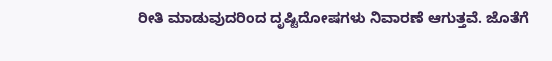ರೀತಿ ಮಾಡುವುದರಿಂದ ದೃಷ್ಟಿದೋಷಗಳು ನಿವಾರಣೆ ಆಗುತ್ತವೆ. ಜೊತೆಗೆ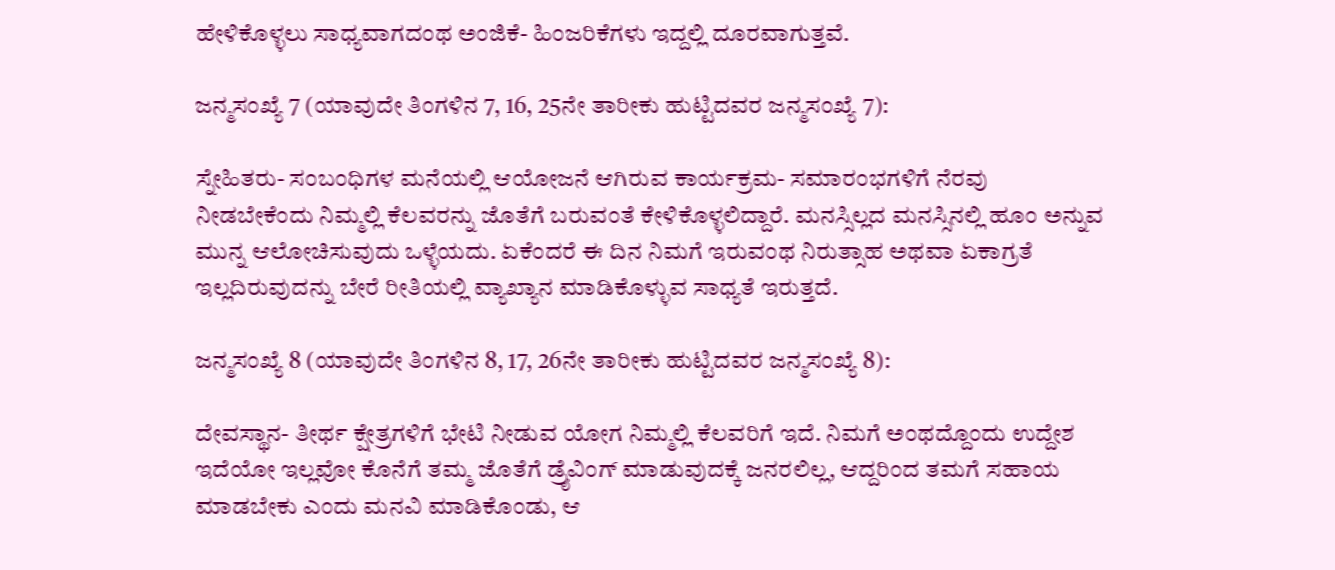ಹೇಳಿಕೊಳ್ಳಲು ಸಾಧ್ಯವಾಗದಂಥ ಅಂಜಿಕೆ- ಹಿಂಜರಿಕೆಗಳು ಇದ್ದಲ್ಲಿ ದೂರವಾಗುತ್ತವೆ.

ಜನ್ಮಸಂಖ್ಯೆ 7 (ಯಾವುದೇ ತಿಂಗಳಿನ 7, 16, 25ನೇ ತಾರೀಕು ಹುಟ್ಟಿದವರ ಜನ್ಮಸಂಖ್ಯೆ 7):

ಸ್ನೇಹಿತರು- ಸಂಬಂಧಿಗಳ ಮನೆಯಲ್ಲಿ ಆಯೋಜನೆ ಆಗಿರುವ ಕಾರ್ಯಕ್ರಮ- ಸಮಾರಂಭಗಳಿಗೆ ನೆರವು ನೀಡಬೇಕೆಂದು ನಿಮ್ಮಲ್ಲಿ ಕೆಲವರನ್ನು ಜೊತೆಗೆ ಬರುವಂತೆ ಕೇಳಿಕೊಳ್ಳಲಿದ್ದಾರೆ. ಮನಸ್ಸಿಲ್ಲದ ಮನಸ್ಸಿನಲ್ಲಿ ಹೂಂ ಅನ್ನುವ ಮುನ್ನ ಆಲೋಚಿಸುವುದು ಒಳ್ಳೆಯದು. ಏಕೆಂದರೆ ಈ ದಿನ ನಿಮಗೆ ಇರುವಂಥ ನಿರುತ್ಸಾಹ ಅಥವಾ ಏಕಾಗ್ರತೆ ಇಲ್ಲದಿರುವುದನ್ನು ಬೇರೆ ರೀತಿಯಲ್ಲಿ ವ್ಯಾಖ್ಯಾನ ಮಾಡಿಕೊಳ್ಳುವ ಸಾಧ್ಯತೆ ಇರುತ್ತದೆ.

ಜನ್ಮಸಂಖ್ಯೆ 8 (ಯಾವುದೇ ತಿಂಗಳಿನ 8, 17, 26ನೇ ತಾರೀಕು ಹುಟ್ಟಿದವರ ಜನ್ಮಸಂಖ್ಯೆ 8):

ದೇವಸ್ಥಾನ- ತೀರ್ಥ ಕ್ಷೇತ್ರಗಳಿಗೆ ಭೇಟಿ ನೀಡುವ ಯೋಗ ನಿಮ್ಮಲ್ಲಿ ಕೆಲವರಿಗೆ ಇದೆ. ನಿಮಗೆ ಅಂಥದ್ದೊಂದು ಉದ್ದೇಶ ಇದೆಯೋ ಇಲ್ಲವೋ ಕೊನೆಗೆ ತಮ್ಮ ಜೊತೆಗೆ ಡ್ರೈವಿಂಗ್ ಮಾಡುವುದಕ್ಕೆ ಜನರಲಿಲ್ಲ, ಆದ್ದರಿಂದ ತಮಗೆ ಸಹಾಯ ಮಾಡಬೇಕು ಎಂದು ಮನವಿ ಮಾಡಿಕೊಂಡು, ಆ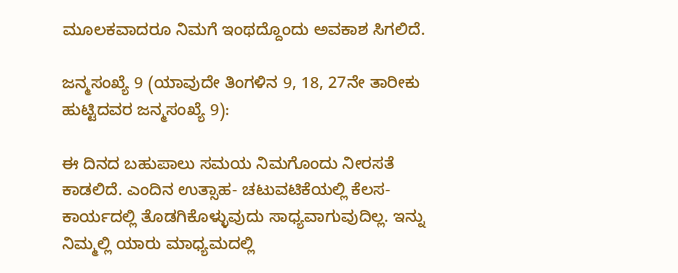ಮೂಲಕವಾದರೂ ನಿಮಗೆ ಇಂಥದ್ದೊಂದು ಅವಕಾಶ ಸಿಗಲಿದೆ.

ಜನ್ಮಸಂಖ್ಯೆ 9 (ಯಾವುದೇ ತಿಂಗಳಿನ 9, 18, 27ನೇ ತಾರೀಕು ಹುಟ್ಟಿದವರ ಜನ್ಮಸಂಖ್ಯೆ 9):

ಈ ದಿನದ ಬಹುಪಾಲು ಸಮಯ ನಿಮಗೊಂದು ನೀರಸತೆ ಕಾಡಲಿದೆ. ಎಂದಿನ ಉತ್ಸಾಹ- ಚಟುವಟಿಕೆಯಲ್ಲಿ ಕೆಲಸ- ಕಾರ್ಯದಲ್ಲಿ ತೊಡಗಿಕೊಳ್ಳುವುದು ಸಾಧ್ಯವಾಗುವುದಿಲ್ಲ. ಇನ್ನು ನಿಮ್ಮಲ್ಲಿ ಯಾರು ಮಾಧ್ಯಮದಲ್ಲಿ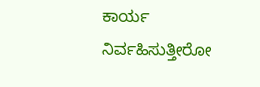ಕಾರ್ಯ ನಿರ್ವಹಿಸುತ್ತೀರೋ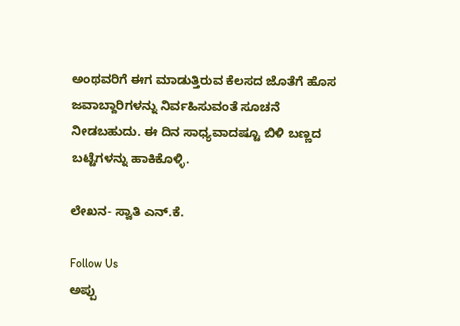ಅಂಥವರಿಗೆ ಈಗ ಮಾಡುತ್ತಿರುವ ಕೆಲಸದ ಜೊತೆಗೆ ಹೊಸ ಜವಾಬ್ದಾರಿಗಳನ್ನು ನಿರ್ವಹಿಸುವಂತೆ ಸೂಚನೆ ನೀಡಬಹುದು. ಈ ದಿನ ಸಾಧ್ಯವಾದಷ್ಟೂ ಬಿಳಿ ಬಣ್ಣದ ಬಟ್ಟೆಗಳನ್ನು ಹಾಕಿಕೊಳ್ಳಿ.

ಲೇಖನ- ಸ್ವಾತಿ ಎನ್.ಕೆ.

Follow Us
ಅಪ್ಪು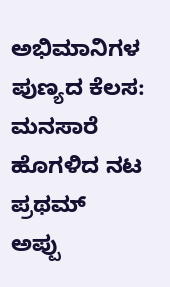ಅಭಿಮಾನಿಗಳ ಪುಣ್ಯದ ಕೆಲಸ: ಮನಸಾರೆ ಹೊಗಳಿದ ನಟ ಪ್ರಥಮ್
ಅಪ್ಪು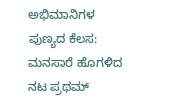ಅಭಿಮಾನಿಗಳ ಪುಣ್ಯದ ಕೆಲಸ: ಮನಸಾರೆ ಹೊಗಳಿದ ನಟ ಪ್ರಥಮ್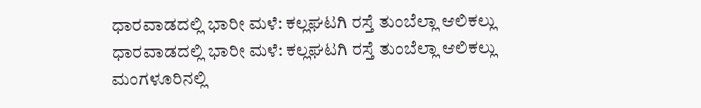ಧಾರವಾಡದಲ್ಲಿ ಭಾರೀ ಮಳೆ: ಕಲ್ಲಘಟಗಿ ರಸ್ತೆ ತುಂಬೆಲ್ಲಾ ಆಲಿಕಲ್ಲು
ಧಾರವಾಡದಲ್ಲಿ ಭಾರೀ ಮಳೆ: ಕಲ್ಲಘಟಗಿ ರಸ್ತೆ ತುಂಬೆಲ್ಲಾ ಆಲಿಕಲ್ಲು
ಮಂಗಳೂರಿನಲ್ಲಿ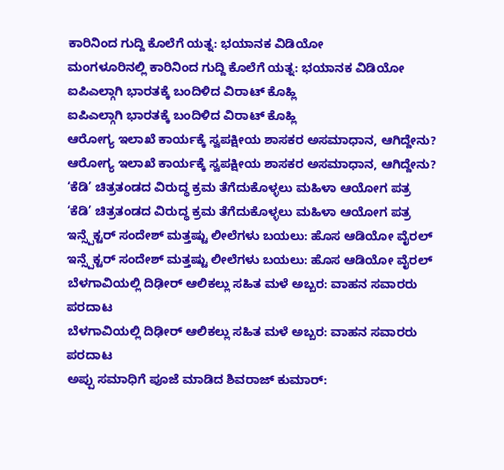ಕಾರಿನಿಂದ ಗುದ್ದಿ ಕೊಲೆಗೆ ಯತ್ನ: ಭಯಾನಕ ವಿಡಿಯೋ
ಮಂಗಳೂರಿನಲ್ಲಿ ಕಾರಿನಿಂದ ಗುದ್ದಿ ಕೊಲೆಗೆ ಯತ್ನ: ಭಯಾನಕ ವಿಡಿಯೋ
ಐಪಿಎಲ್ಗಾಗಿ ಭಾರತಕ್ಕೆ ಬಂದಿಳಿದ ವಿರಾಟ್ ಕೊಹ್ಲಿ
ಐಪಿಎಲ್ಗಾಗಿ ಭಾರತಕ್ಕೆ ಬಂದಿಳಿದ ವಿರಾಟ್ ಕೊಹ್ಲಿ
ಆರೋಗ್ಯ ಇಲಾಖೆ ಕಾರ್ಯಕ್ಕೆ ಸ್ವಪಕ್ಷೀಯ ಶಾಸಕರ ಅಸಮಾಧಾನ, ಆಗಿದ್ದೇನು?
ಆರೋಗ್ಯ ಇಲಾಖೆ ಕಾರ್ಯಕ್ಕೆ ಸ್ವಪಕ್ಷೀಯ ಶಾಸಕರ ಅಸಮಾಧಾನ, ಆಗಿದ್ದೇನು?
‘ಕೆಡಿ’ ಚಿತ್ರತಂಡದ ವಿರುದ್ಧ ಕ್ರಮ ತೆಗೆದುಕೊಳ್ಳಲು ಮಹಿಳಾ ಆಯೋಗ ಪತ್ರ
‘ಕೆಡಿ’ ಚಿತ್ರತಂಡದ ವಿರುದ್ಧ ಕ್ರಮ ತೆಗೆದುಕೊಳ್ಳಲು ಮಹಿಳಾ ಆಯೋಗ ಪತ್ರ
ಇನ್ಸ್ಪೆಕ್ಟರ್ ಸಂದೇಶ್ ಮತ್ತಷ್ಟು ಲೀಲೆಗಳು ಬಯಲು: ಹೊಸ ಆಡಿಯೋ ವೈರಲ್
ಇನ್ಸ್ಪೆಕ್ಟರ್ ಸಂದೇಶ್ ಮತ್ತಷ್ಟು ಲೀಲೆಗಳು ಬಯಲು: ಹೊಸ ಆಡಿಯೋ ವೈರಲ್
ಬೆಳಗಾವಿಯಲ್ಲಿ ದಿಢೀರ್ ಆಲಿಕಲ್ಲು ಸಹಿತ ಮಳೆ ಅಬ್ಬರ: ವಾಹನ ಸವಾರರು ಪರದಾಟ
ಬೆಳಗಾವಿಯಲ್ಲಿ ದಿಢೀರ್ ಆಲಿಕಲ್ಲು ಸಹಿತ ಮಳೆ ಅಬ್ಬರ: ವಾಹನ ಸವಾರರು ಪರದಾಟ
ಅಪ್ಪು ಸಮಾಧಿಗೆ ಪೂಜೆ ಮಾಡಿದ ಶಿವರಾಜ್ ಕುಮಾರ್: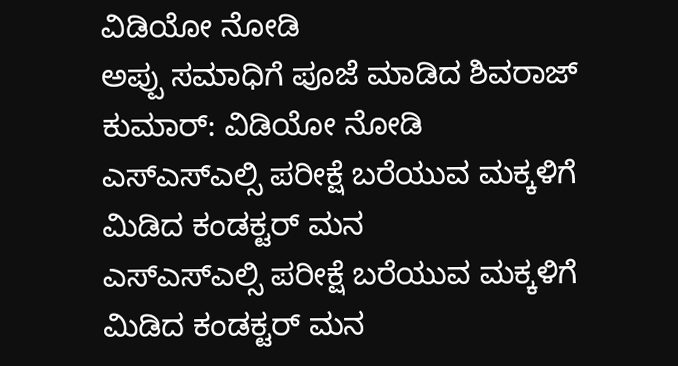ವಿಡಿಯೋ ನೋಡಿ
ಅಪ್ಪು ಸಮಾಧಿಗೆ ಪೂಜೆ ಮಾಡಿದ ಶಿವರಾಜ್ ಕುಮಾರ್: ವಿಡಿಯೋ ನೋಡಿ
ಎಸ್ಎಸ್ಎಲ್ಸಿ ಪರೀಕ್ಷೆ ಬರೆಯುವ ಮಕ್ಕಳಿಗೆ ಮಿಡಿದ ಕಂಡಕ್ಟರ್ ಮನ
ಎಸ್ಎಸ್ಎಲ್ಸಿ ಪರೀಕ್ಷೆ ಬರೆಯುವ ಮಕ್ಕಳಿಗೆ ಮಿಡಿದ ಕಂಡಕ್ಟರ್ ಮನ